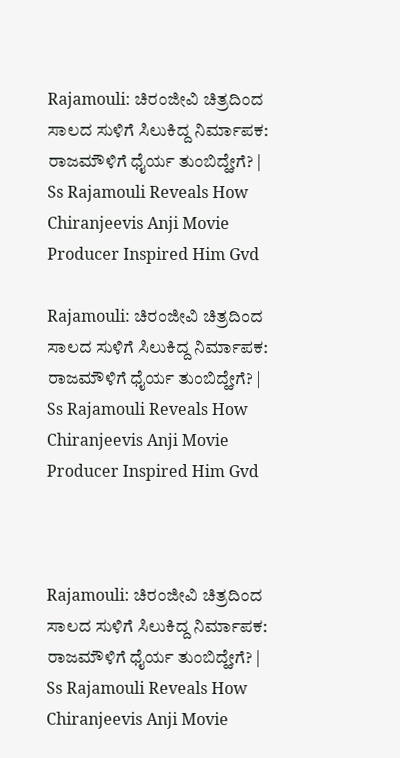Rajamouli: ಚಿರಂಜೀವಿ ಚಿತ್ರದಿಂದ ಸಾಲದ ಸುಳಿಗೆ ಸಿಲುಕಿದ್ದ ನಿರ್ಮಾಪಕ: ರಾಜಮೌಳಿಗೆ ಧೈರ್ಯ ತುಂಬಿದ್ಹೇಗೆ? | Ss Rajamouli Reveals How Chiranjeevis Anji Movie Producer Inspired Him Gvd

Rajamouli: ಚಿರಂಜೀವಿ ಚಿತ್ರದಿಂದ ಸಾಲದ ಸುಳಿಗೆ ಸಿಲುಕಿದ್ದ ನಿರ್ಮಾಪಕ: ರಾಜಮೌಳಿಗೆ ಧೈರ್ಯ ತುಂಬಿದ್ಹೇಗೆ? | Ss Rajamouli Reveals How Chiranjeevis Anji Movie Producer Inspired Him Gvd



Rajamouli: ಚಿರಂಜೀವಿ ಚಿತ್ರದಿಂದ ಸಾಲದ ಸುಳಿಗೆ ಸಿಲುಕಿದ್ದ ನಿರ್ಮಾಪಕ: ರಾಜಮೌಳಿಗೆ ಧೈರ್ಯ ತುಂಬಿದ್ಹೇಗೆ? | Ss Rajamouli Reveals How Chiranjeevis Anji Movie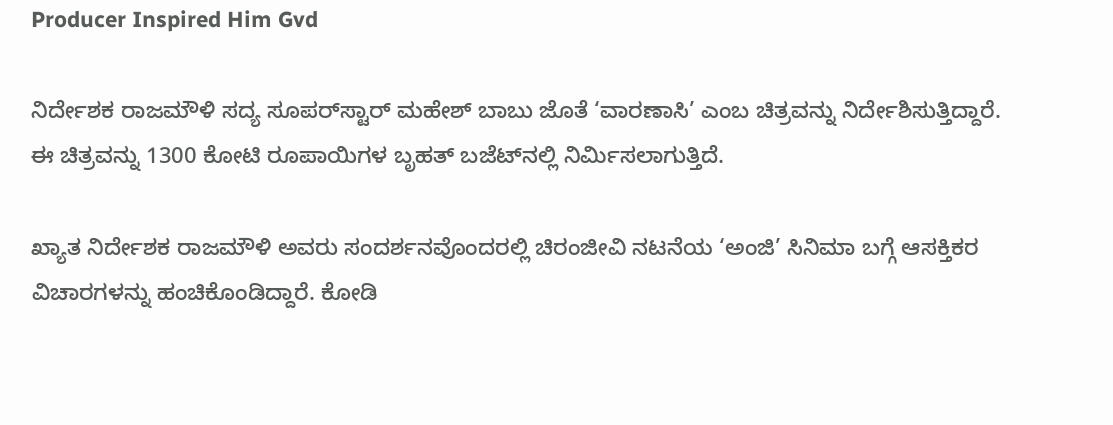Producer Inspired Him Gvd

ನಿರ್ದೇಶಕ ರಾಜಮೌಳಿ ಸದ್ಯ ಸೂಪರ್‌ಸ್ಟಾರ್ ಮಹೇಶ್ ಬಾಬು ಜೊತೆ ‘ವಾರಣಾಸಿ’ ಎಂಬ ಚಿತ್ರವನ್ನು ನಿರ್ದೇಶಿಸುತ್ತಿದ್ದಾರೆ. ಈ ಚಿತ್ರವನ್ನು 1300 ಕೋಟಿ ರೂಪಾಯಿಗಳ ಬೃಹತ್ ಬಜೆಟ್‌ನಲ್ಲಿ ನಿರ್ಮಿಸಲಾಗುತ್ತಿದೆ.

ಖ್ಯಾತ ನಿರ್ದೇಶಕ ರಾಜಮೌಳಿ ಅವರು ಸಂದರ್ಶನವೊಂದರಲ್ಲಿ ಚಿರಂಜೀವಿ ನಟನೆಯ ‘ಅಂಜಿ’ ಸಿನಿಮಾ ಬಗ್ಗೆ ಆಸಕ್ತಿಕರ ವಿಚಾರಗಳನ್ನು ಹಂಚಿಕೊಂಡಿದ್ದಾರೆ. ಕೋಡಿ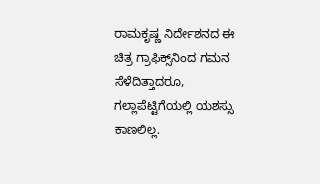ರಾಮಕೃಷ್ಣ ನಿರ್ದೇಶನದ ಈ ಚಿತ್ರ ಗ್ರಾಫಿಕ್ಸ್‌ನಿಂದ ಗಮನ ಸೆಳೆದಿತ್ತಾದರೂ, ಗಲ್ಲಾಪೆಟ್ಟಿಗೆಯಲ್ಲಿ ಯಶಸ್ಸು ಕಾಣಲಿಲ್ಲ.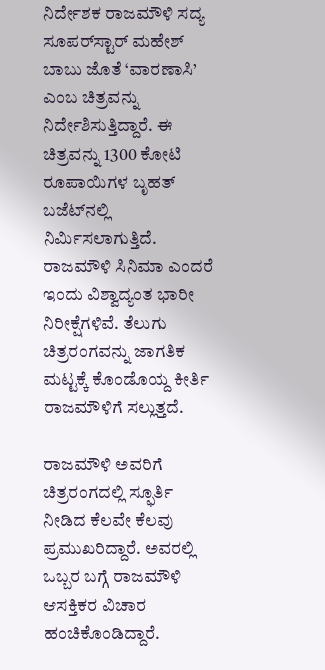ನಿರ್ದೇಶಕ ರಾಜಮೌಳಿ ಸದ್ಯ ಸೂಪರ್‌ಸ್ಟಾರ್ ಮಹೇಶ್ ಬಾಬು ಜೊತೆ ‘ವಾರಣಾಸಿ’ ಎಂಬ ಚಿತ್ರವನ್ನು ನಿರ್ದೇಶಿಸುತ್ತಿದ್ದಾರೆ. ಈ ಚಿತ್ರವನ್ನು 1300 ಕೋಟಿ ರೂಪಾಯಿಗಳ ಬೃಹತ್ ಬಜೆಟ್‌ನಲ್ಲಿ ನಿರ್ಮಿಸಲಾಗುತ್ತಿದೆ. ರಾಜಮೌಳಿ ಸಿನಿಮಾ ಎಂದರೆ ಇಂದು ವಿಶ್ವಾದ್ಯಂತ ಭಾರೀ ನಿರೀಕ್ಷೆಗಳಿವೆ. ತೆಲುಗು ಚಿತ್ರರಂಗವನ್ನು ಜಾಗತಿಕ ಮಟ್ಟಕ್ಕೆ ಕೊಂಡೊಯ್ದ ಕೀರ್ತಿ ರಾಜಮೌಳಿಗೆ ಸಲ್ಲುತ್ತದೆ.

ರಾಜಮೌಳಿ ಅವರಿಗೆ ಚಿತ್ರರಂಗದಲ್ಲಿ ಸ್ಫೂರ್ತಿ ನೀಡಿದ ಕೆಲವೇ ಕೆಲವು ಪ್ರಮುಖರಿದ್ದಾರೆ. ಅವರಲ್ಲಿ ಒಬ್ಬರ ಬಗ್ಗೆ ರಾಜಮೌಳಿ ಆಸಕ್ತಿಕರ ವಿಚಾರ ಹಂಚಿಕೊಂಡಿದ್ದಾರೆ.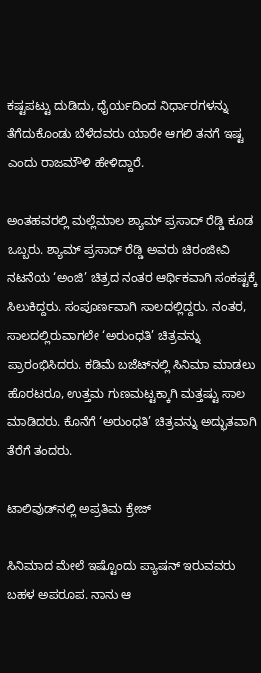ಕಷ್ಟಪಟ್ಟು ದುಡಿದು, ಧೈರ್ಯದಿಂದ ನಿರ್ಧಾರಗಳನ್ನು ತೆಗೆದುಕೊಂಡು ಬೆಳೆದವರು ಯಾರೇ ಆಗಲಿ ತನಗೆ ಇಷ್ಟ ಎಂದು ರಾಜಮೌಳಿ ಹೇಳಿದ್ದಾರೆ.

ಅಂತಹವರಲ್ಲಿ ಮಲ್ಲೆಮಾಲ ಶ್ಯಾಮ್ ಪ್ರಸಾದ್ ರೆಡ್ಡಿ ಕೂಡ ಒಬ್ಬರು. ಶ್ಯಾಮ್ ಪ್ರಸಾದ್ ರೆಡ್ಡಿ ಅವರು ಚಿರಂಜೀವಿ ನಟನೆಯ ‘ಅಂಜಿ’ ಚಿತ್ರದ ನಂತರ ಆರ್ಥಿಕವಾಗಿ ಸಂಕಷ್ಟಕ್ಕೆ ಸಿಲುಕಿದ್ದರು. ಸಂಪೂರ್ಣವಾಗಿ ಸಾಲದಲ್ಲಿದ್ದರು. ನಂತರ, ಸಾಲದಲ್ಲಿರುವಾಗಲೇ ‘ಅರುಂಧತಿ’ ಚಿತ್ರವನ್ನು ಪ್ರಾರಂಭಿಸಿದರು. ಕಡಿಮೆ ಬಜೆಟ್‌ನಲ್ಲಿ ಸಿನಿಮಾ ಮಾಡಲು ಹೊರಟರೂ, ಉತ್ತಮ ಗುಣಮಟ್ಟಕ್ಕಾಗಿ ಮತ್ತಷ್ಟು ಸಾಲ ಮಾಡಿದರು. ಕೊನೆಗೆ ‘ಅರುಂಧತಿ’ ಚಿತ್ರವನ್ನು ಅದ್ಭುತವಾಗಿ ತೆರೆಗೆ ತಂದರು.

ಟಾಲಿವುಡ್‌ನಲ್ಲಿ ಅಪ್ರತಿಮ ಕ್ರೇಜ್

ಸಿನಿಮಾದ ಮೇಲೆ ಇಷ್ಟೊಂದು ಪ್ಯಾಷನ್ ಇರುವವರು ಬಹಳ ಅಪರೂಪ. ನಾನು ಆ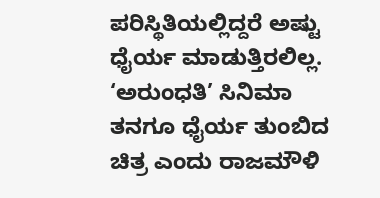ಪರಿಸ್ಥಿತಿಯಲ್ಲಿದ್ದರೆ ಅಷ್ಟು ಧೈರ್ಯ ಮಾಡುತ್ತಿರಲಿಲ್ಲ. ‘ಅರುಂಧತಿ’ ಸಿನಿಮಾ ತನಗೂ ಧೈರ್ಯ ತುಂಬಿದ ಚಿತ್ರ ಎಂದು ರಾಜಮೌಳಿ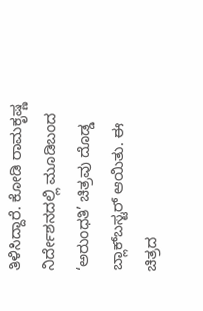ತಿಳಿಸಿದ್ದಾರೆ. ಕೋಡಿ ರಾಮಕೃಷ್ಣ ನಿರ್ದೇಶನದಲ್ಲಿ ಮೂಡಿಬಂದ ‘ಅರುಂಧತಿ’ ಚಿತ್ರವು ದೊಡ್ಡ ಬ್ಲಾಕ್‌ಬಸ್ಟರ್ ಆಯಿತು. ಈ ಚಿತ್ರದ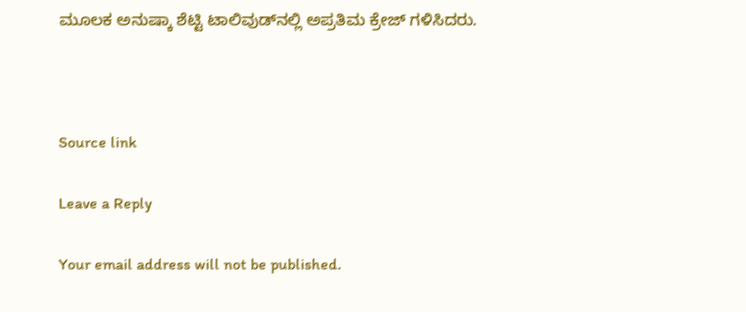ಮೂಲಕ ಅನುಷ್ಕಾ ಶೆಟ್ಟಿ ಟಾಲಿವುಡ್‌ನಲ್ಲಿ ಅಪ್ರತಿಮ ಕ್ರೇಜ್ ಗಳಿಸಿದರು.



Source link

Leave a Reply

Your email address will not be published.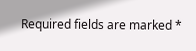Required fields are marked *